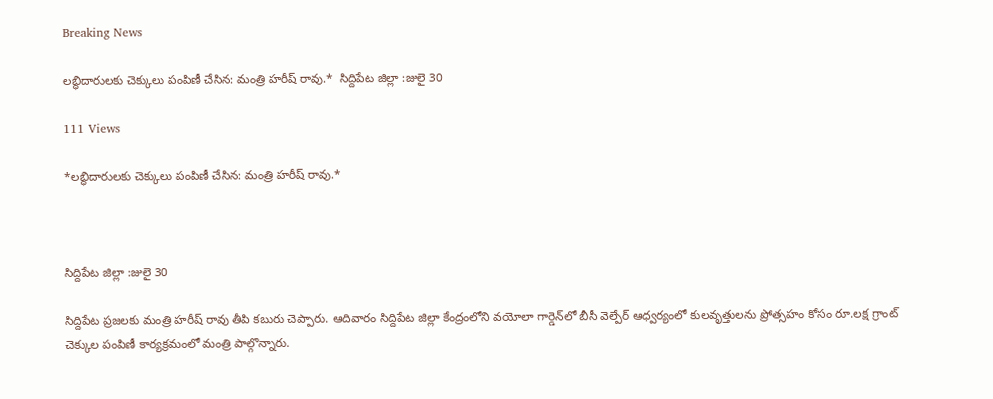Breaking News

లబ్ధిదారులకు చెక్కులు పంపిణీ చేసిన: మంత్రి హరీష్ రావు.*  సిద్దిపేట జిల్లా :జులై 30

111 Views

*లబ్ధిదారులకు చెక్కులు పంపిణీ చేసిన: మంత్రి హరీష్ రావు.*



సిద్దిపేట జిల్లా :జులై 30

సిద్దిపేట ప్రజలకు మంత్రి హరీష్ రావు తీపి కబురు చెప్పారు. ఆదివారం సిద్దిపేట జిల్లా కేంద్రంలోని వయోలా గార్డెన్‌లో బీసీ వెల్పేర్ ఆధ్వర్యంలో కులవృత్తులను ప్రోత్సహం కోసం రూ.లక్ష గ్రాంట్ చెక్కుల పంపిణీ కార్యక్రమంలో మంత్రి పాల్గొన్నారు.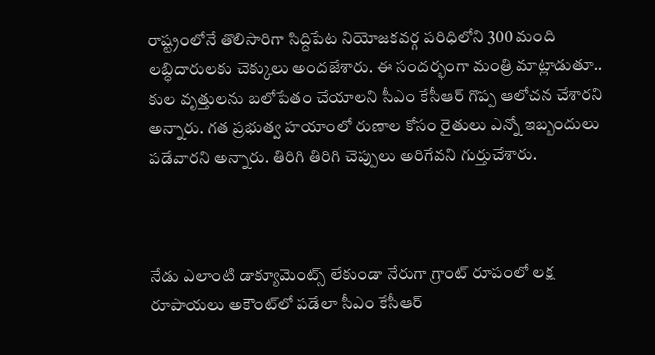రాష్ట్రంలోనే తొలిసారిగా సిద్దిపేట నియోజకవర్గ పరిధిలోని 300 మంది లబ్ధిదారులకు చెక్కులు అందజేశారు. ఈ సందర్భంగా మంత్రి మాట్లాడుతూ.. కుల వృత్తులను బలోపేతం చేయాలని సీఎం కేసీఆర్ గొప్ప ఆలోచన చేశారని అన్నారు. గత ప్రభుత్వ హయాంలో రుణాల కోసం రైతులు ఎన్నో ఇబ్బందులు పడేవారని అన్నారు. తిరిగి తిరిగి చెప్పులు అరిగేవని గుర్తుచేశారు.



నేడు ఎలాంటి డాక్యూమెంట్స్ లేకుండా నేరుగా గ్రాంట్ రూపంలో లక్ష రూపాయలు అకౌంట్‌లో పడేలా సీఎం కేసీఆర్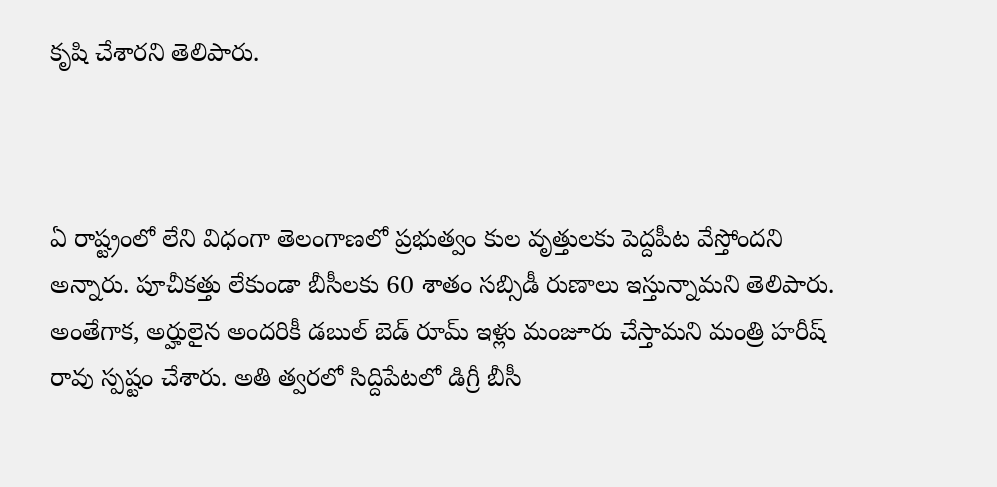కృషి చేశారని తెలిపారు.



ఏ రాష్ట్రంలో లేని విధంగా తెలంగాణలో ప్రభుత్వం కుల వృత్తులకు పెద్దపీట వేస్తోందని అన్నారు. పూచీకత్తు లేకుండా బీసీలకు 60 శాతం సబ్సిడీ రుణాలు ఇస్తున్నామని తెలిపారు. అంతేగాక, అర్హులైన అందరికీ డబుల్ బెడ్ రూమ్ ఇళ్లు మంజూరు చేస్తామని మంత్రి హరీష్ రావు స్పష్టం చేశారు. అతి త్వరలో సిద్దిపేటలో డిగ్రీ బీసీ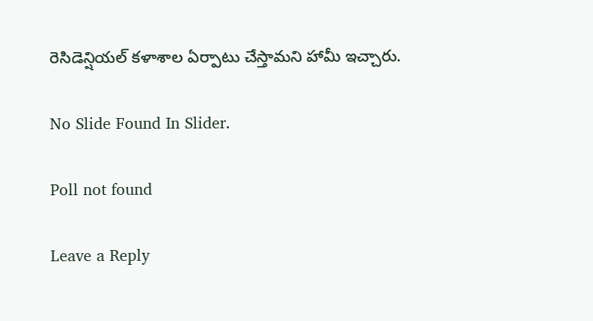రెసిడెన్షియల్ కళాశాల ఏర్పాటు చేస్తామని హామీ ఇచ్చారు.

No Slide Found In Slider.

Poll not found

Leave a Reply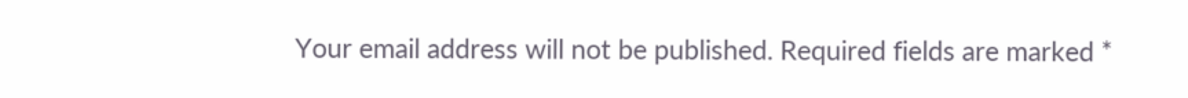Your email address will not be published. Required fields are marked *